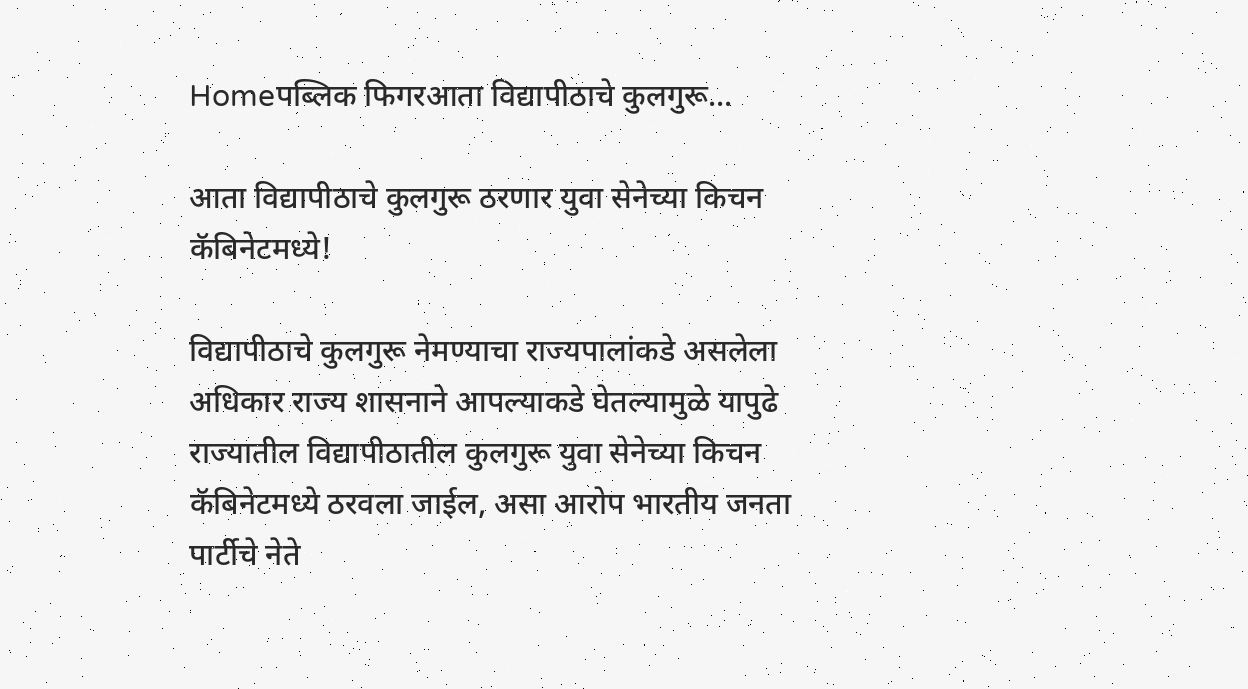Homeपब्लिक फिगरआता विद्यापीठाचे कुलगुरू...

आता विद्यापीठाचे कुलगुरू ठरणार युवा सेनेच्या किचन कॅबिनेटमध्ये!

विद्यापीठाचे कुलगुरू नेमण्याचा राज्यपालांकडे असलेला अधिकार राज्य शासनाने आपल्याकडे घेतल्‍यामुळे यापुढे राज्यातील विद्यापीठातील कुलगुरू युवा सेनेच्या किचन कॅबिनेटमध्ये ठरवला जाईल, असा आरोप भारतीय जनता पार्टीचे नेते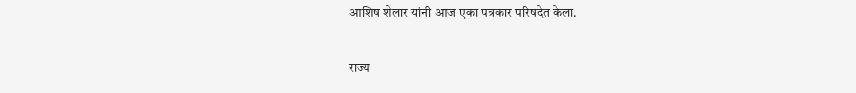आशिष शेलार यांनी आज एका पत्रकार परिषदेत केला.

राज्य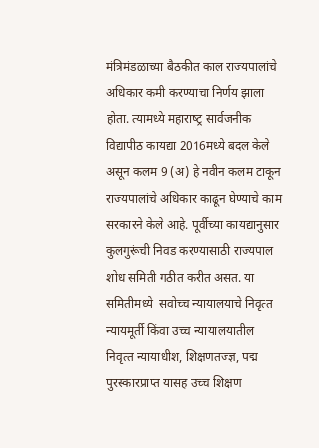मंत्रिमंडळाच्या बैठकीत काल राज्यपालांचे अधिकार कमी करण्याचा निर्णय झाला होता. त्यामध्ये महाराष्‍ट्र सार्वजनीक विद्यापीठ कायद्या 2016मध्ये बदल केले असून कलम 9 (अ) हे नवीन कलम टाकून राज्यपालांचे अधिकार काढून घेण्याचे काम सरकारने केले आहे. पूर्वीच्‍या कायद्यानुसार कुलगुरूंची निवड करण्‍यासाठी राज्‍यपाल शोध समिती गठीत करीत असत. या समितीमध्‍ये  सवोच्‍च न्‍यायालयाचे निवृत्‍त न्‍यायमूर्ती किंवा उच्‍च न्‍यायालयातील निवृत्‍त न्‍यायाधीश, शिक्षणतज्ज्ञ, पद्म पुरस्‍कारप्राप्‍त यासह उच्‍च शिक्षण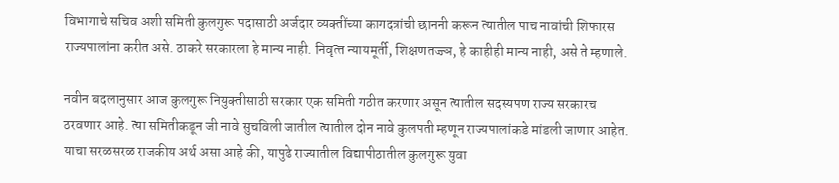विभागाचे सचिव अशी समिती कुलगुरू पदासाठी अर्जदार व्‍यक्‍तींच्‍या कागदत्रांची छाननी करून त्‍यातील पाच नावांची शिफारस राज्‍यपालांना करीत असे. ठाकरे सरकारला हे मान्‍य नाही. निवृत्‍त न्‍यायमूर्ती, शिक्षणतज्ज्ञ, हे काहीही मान्‍य नाही, असे ते म्हणाले.

नवीन बदलानुसार आज कुलगुरू नियुक्‍तीसाठी सरकार एक समिती गठीत करणार असून त्‍यातील सदस्‍यपण राज्‍य सरकारच ठरवणार आहे. त्‍या समितीकडून जी नावे सुचविली जातील त्‍यातील दोन नावे कुलपती म्‍हणून राज्‍यपालांकडे मांडली जाणार आहेत. याचा सरळसरळ राजकीय अर्थ असा आहे की, यापुढे राज्यातील विद्यापीठातील कुलगुरू युवा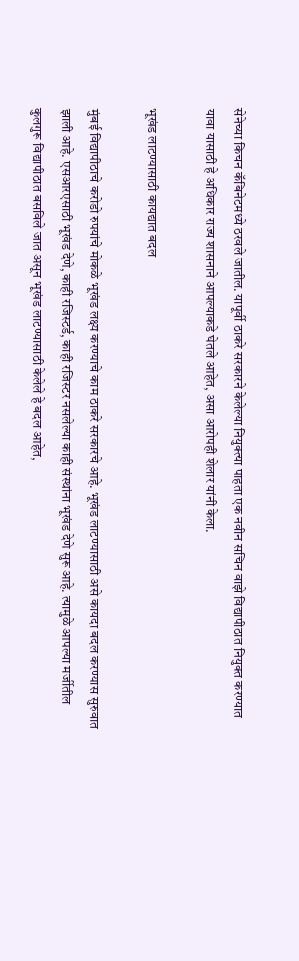सेनेच्या किचन कॅबिनेटमध्ये ठरवले जातील. यापूर्वी ठाकरे सरकारने केलेल्‍या नियुक्‍त्‍या पाहता एक नवीन सचिन वाझे विद्यापीठात नियुक्‍त करण्‍यात यावा यासाठी हे अधिकार राज्‍य शासनाने आपल्‍याकडे घेतले आहेत, असा आरोपही शेलार यांनी केला.

भूखंड लाटण्यासाठी कायद्यात बदल

मुंबई विद्यापीठाचे करोडो रुपयांचे मोकळे भूखंड लक्ष्य करण्याचे काम ठाकरे सरकारचे आहे. भूखंड लाटण्यासाठी असे कायदा बदल करण्यास सुरुवात झाली आहे. एसआरएसाठी भूखंड देणे, काही रजिस्‍टर्ड, काही रजिस्‍टर नसलेल्‍या काही संस्‍थांना भूखंड देणे सुरू आहे. त्‍यामुळे आपल्‍या मर्जीतील कुलगुरू विद्यापीठात बसविले जात असून भूखंड लाटण्‍यासाठी केलेले हे बदल आहेत,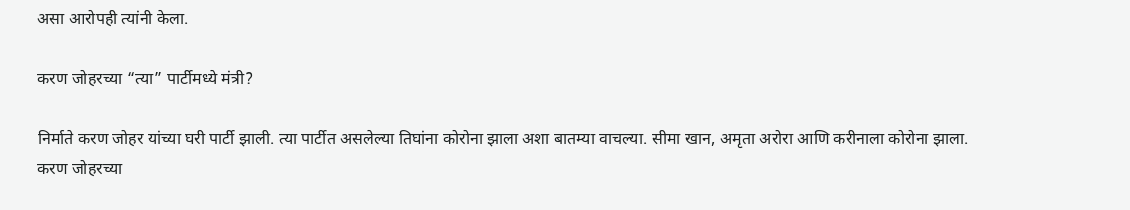असा आरोपही त्यांनी केला.

करण जोहरच्या “त्‍या” पार्टीमध्‍ये मंत्री?

निर्माते करण जोहर यांच्या घरी पार्टी झाली. त्या पार्टीत असलेल्या तिघांना कोरोना झाला अशा बातम्या वाचल्या. सीमा खान, अमृता अरोरा आणि करीनाला कोरोना झाला. करण जोहरच्या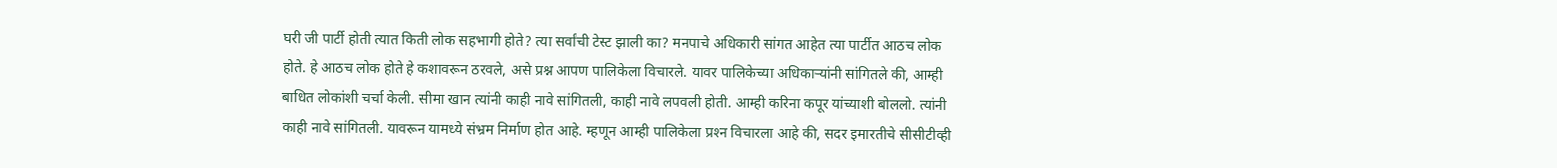घरी जी पार्टी होती त्यात किती लोक सहभागी होते? त्या सर्वांची टेस्ट झाली का? मनपाचे अधिकारी सांगत आहेत त्‍या पार्टीत आठच लोक होते. हे आठच लोक होते हे कशावरून ठरवले, असे प्रश्न आपण पालिकेला विचारले. यावर पालिकेच्‍या अधिकाऱ्यांनी सांगितले की, आम्‍ही बाधित लोकांशी चर्चा केली. सीमा खान त्‍यांनी काही नावे सांगितली, काही नावे लपवली होती. आम्‍ही करिना कपूर यांच्‍याशी बोललो. त्‍यांनी काही नावे सांगितली. यावरून यामध्‍ये संभ्रम निर्माण होत आहे. म्‍हणून आम्‍ही पालिकेला प्रश्‍न विचारला आहे की, सदर इमारतीचे सीसीटीव्‍ही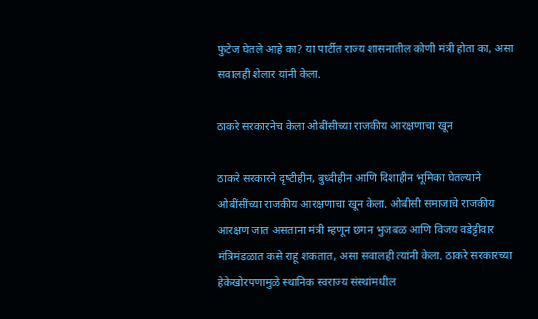फुटेज घेतले आहे का? या पार्टीत राज्‍य शासनातील कोणी मंत्री होता का, असा सवालही शेलार यांनी केला.

ठाकरे सरकारनेच केला ओबींसीच्‍या राजकीय आरक्षणाचा खून

ठाकरे सरकारने दृष्‍टीहीन, बुध्‍दीहीन आणि दिशाहीन भूमिका घेतल्‍याने ओबींसींच्‍या राजकीय आरक्षणाचा खून केला. ओबीसी समाजाचे राजकीय आरक्षण जात असताना मंत्री म्‍हणून छगन भुजबळ आणि विजय वडेट्टीवार मंत्रिमंडळात कसे राहू शकतात, असा सवालही त्यांनी केला. ठाकरे सरकारच्‍या हेकेखोरपणामुळे स्‍थानिक स्‍वराज्‍य संस्‍थांमधील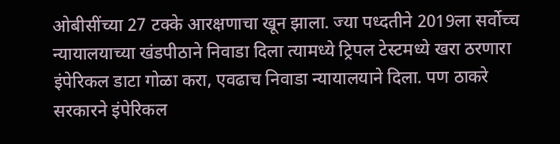ओबीसींच्‍या 27 टक्‍के आरक्षणाचा खून झाला. ज्‍या पध्‍दतीने 2019ला सर्वोच्च न्‍यायालयाच्‍या खंडपीठाने निवाडा दिला त्‍यामध्‍ये ट्रिपल टेस्‍टमध्‍ये खरा ठरणारा इंपेरिकल डाटा गोळा करा, एवढाच निवाडा न्‍यायालयाने दिला. पण ठाकरे सरकारने इंपेरिकल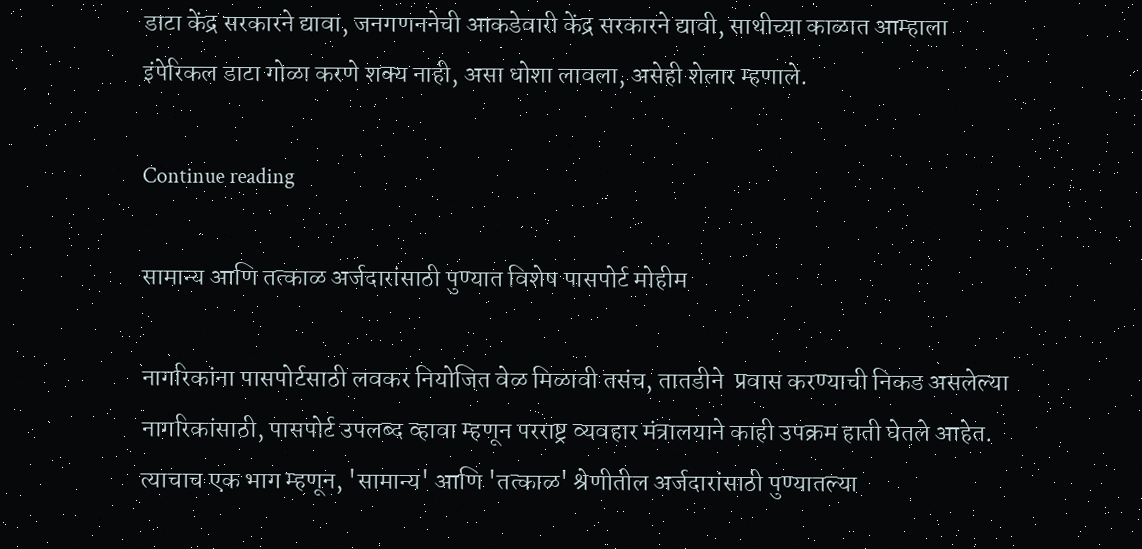डाटा केंद्र सरकारने द्यावा, जनगणननेची आकडेवारी केंद्र सरकारने द्यावी, साथीच्‍या काळात आम्‍हाला इंपेरिकल डाटा गोळा करणे शक्‍य नाही, असा धोशा लावला, असेही शेलार म्हणाले.

Continue reading

सामान्य आणि तत्काळ अर्जदारांसाठी पुण्यात विशेष पासपोर्ट मोहीम

नागरिकांना पासपोर्टसाठी लवकर नियोजित वेळ मिळावी तसंच, तातडीने  प्रवास करण्याची निकड असलेल्या नागरिकांसाठी, पासपोर्ट उपलब्द व्हावा म्हणून परराष्ट्र व्यवहार मंत्रालयाने काही उपक्रम हाती घेतले आहेत. त्याचाच एक भाग म्हणून, 'सामान्य' आणि 'तत्काळ' श्रेणीतील अर्जदारांसाठी पुण्यातल्या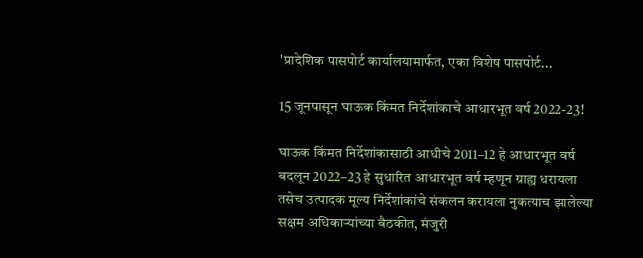'प्रादेशिक पासपोर्ट कार्यालयामार्फत, एका विशेष पासपोर्ट...

15 जूनपासून घाऊक किंमत निर्देशांकाचे आधारभूत वर्ष 2022-23!

घाऊक किंमत निर्देशांकासाठी आधीचे 2011–12 हे आधारभूत वर्ष बदलून 2022–23 हे सुधारित आधारभूत वर्ष म्हणून ग्राह्य धरायला तसेच उत्पादक मूल्य निर्देशांकांचे संकलन करायला नुकत्याच झालेल्या सक्षम अधिकाऱ्यांच्या बैठकीत, मंजुरी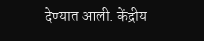देण्यात आली. केंद्रीय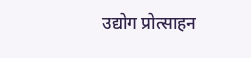उद्योग प्रोत्साहन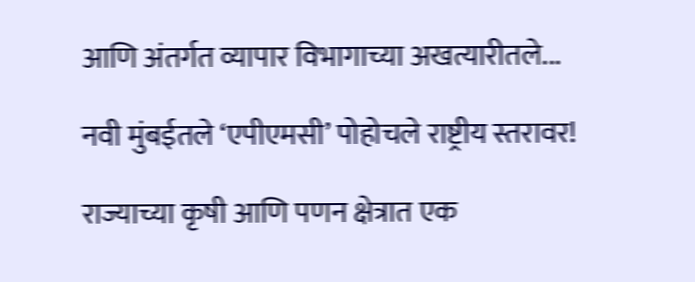आणि अंतर्गत व्यापार विभागाच्या अखत्यारीतले...

नवी मुंबईतले ‘एपीएमसी’ पोहोचले राष्ट्रीय स्तरावर!

राज्याच्या कृषी आणि पणन क्षेत्रात एक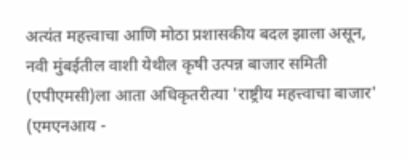अत्यंत महत्त्वाचा आणि मोठा प्रशासकीय बदल झाला असून, नवी मुंबईतील वाशी येथील कृषी उत्पन्न बाजार समिती (एपीएमसी)ला आता अधिकृतरीत्या 'राष्ट्रीय महत्त्वाचा बाजार' (एमएनआय -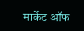मार्केट ऑफ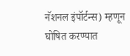नॅशनल इंपॉर्टन्स) म्हणून घोषित करण्यात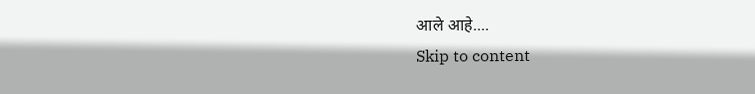आले आहे....
Skip to content